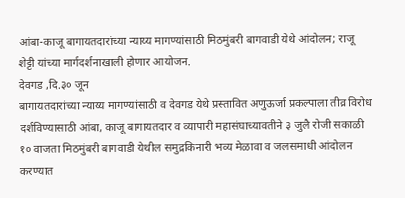आंबा-काजू बागायतदारांच्या न्याय्य मागण्यांसाठी मिठमुंबरी बागवाडी येथे आंदोलन; राजू शेट्टी यांच्या मार्गदर्शनाखाली होणार आयोजन.
देवगड ,दि.३० जून
बागायतदारांच्या न्याय्य मागण्यांसाठी व देवगड येथे प्रस्तावित अणुऊर्जा प्रकल्पाला तीव्र विरोध दर्शविण्यासाठी आंबा, काजू बागायतदार व व्यापारी महासंघाच्यावतीने ३ जुलै रोजी सकाळी १० वाजता मिठमुंबरी बागवाडी येथील समुद्रकिनारी भव्य मेळावा व जलसमाधी आंदोलन करण्यात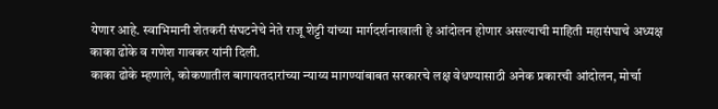येणार आहे. स्वाभिमानी शेतकरी संघटनेचे नेते राजू शेट्टी यांच्या मार्गदर्शनाखाली हे आंदोलन होणार असल्याची माहिती महासंघाचे अध्यक्ष काका ढोके व गणेश गावकर यांनी दिली.
काका ढोके म्हणाले, कोकणातील बागायतदारांच्या न्याय्य मागण्यांबाबत सरकारचे लक्ष वेधण्यासाठी अनेक प्रकारची आंदोलन, मोर्चा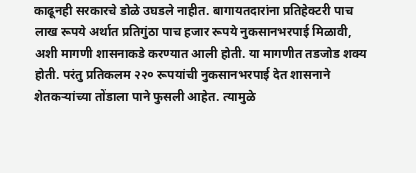काढूनही सरकारचे डोळे उघडले नाहीत. बागायतदारांना प्रतिहेक्टरी पाच लाख रूपये अर्थात प्रतिगुंठा पाच हजार रूपये नुकसानभरपाई मिळावी, अशी मागणी शासनाकडे करण्यात आली होती. या मागणीत तडजोड शक्य होती. परंतु प्रतिकलम २२० रूपयांची नुकसानभरपाई देत शासनाने शेतकऱ्यांच्या तोंडाला पाने फुसली आहेत. त्यामुळे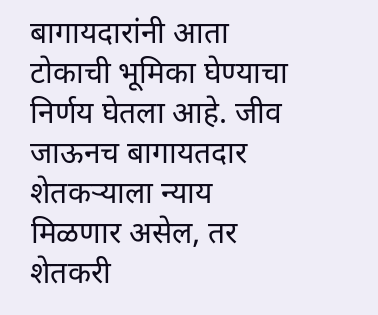बागायदारांनी आता टोकाची भूमिका घेण्याचा निर्णय घेतला आहे. जीव जाऊनच बागायतदार शेतकऱ्याला न्याय मिळणार असेल, तर शेतकरी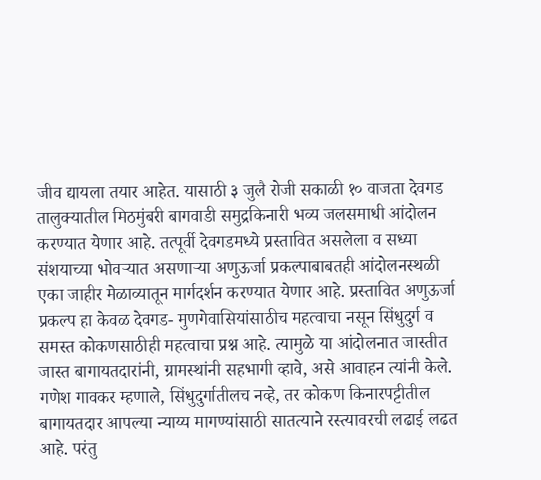जीव द्यायला तयार आहेत. यासाठी ३ जुलै रोजी सकाळी १० वाजता देवगड तालुक्यातील मिठमुंबरी बागवाडी समुद्रकिनारी भव्य जलसमाधी आंदोलन करण्यात येणार आहे. तत्पूर्वी देवगडमध्ये प्रस्तावित असलेला व सध्या संशयाच्या भोवऱ्यात असणाऱ्या अणुऊर्जा प्रकल्पाबाबतही आंदोलनस्थळी एका जाहीर मेळाव्यातून मार्गदर्शन करण्यात येणार आहे. प्रस्तावित अणुऊर्जा प्रकल्प हा केवळ देवगड- मुणगेवासियांसाठीच महत्वाचा नसून सिंधुदुर्ग व समस्त कोकणसाठीही महत्वाचा प्रश्न आहे. त्यामुळे या आंदोलनात जास्तीत जास्त बागायतदारांनी, ग्रामस्थांनी सहभागी व्हावे, असे आवाहन त्यांनी केले.
गणेश गावकर म्हणाले, सिंधुदुर्गातीलच नव्हे, तर कोकण किनारपट्टीतील बागायतदार आपल्या न्याय्य मागण्यांसाठी सातत्याने रस्त्यावरची लढाई लढत आहे. परंतु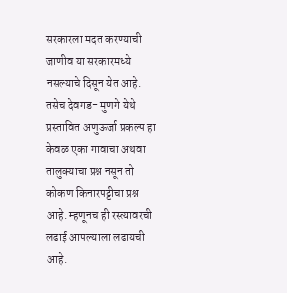सरकारला मदत करण्याची जाणीव या सरकारमध्ये नसल्याचे दिसून येत आहे. तसेच देवगड- मुणगे येथे प्रस्तावित अणुऊर्जा प्रकल्प हा केवळ एका गावाचा अथवा तालुक्याचा प्रश्न नसून तो कोकण किनारपट्टीचा प्रश्न आहे. म्हणूनच ही रस्त्यावरची लढाई आपल्याला लढायची आहे.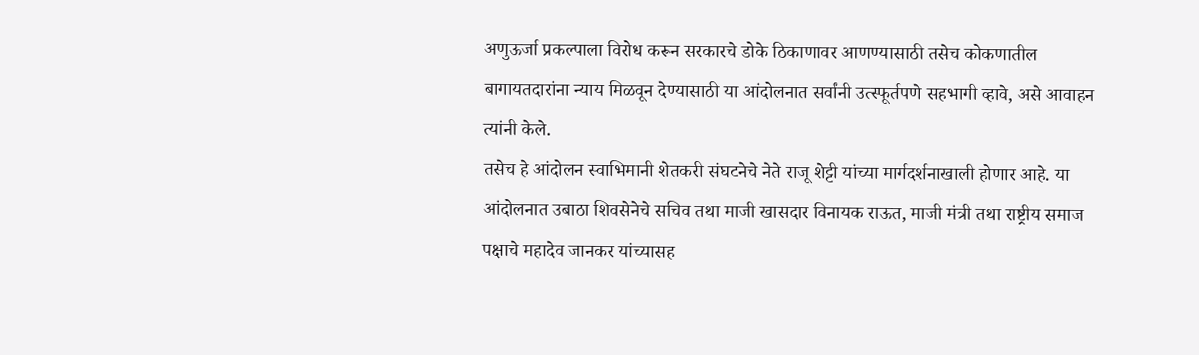अणुऊर्जा प्रकल्पाला विरोध करून सरकारचे डोके ठिकाणावर आणण्यासाठी तसेच कोकणातील बागायतदारांना न्याय मिळवून देण्यासाठी या आंदोलनात सर्वांनी उत्स्फूर्तपणे सहभागी व्हावे, असे आवाहन त्यांनी केले.
तसेच हे आंदोलन स्वाभिमानी शेतकरी संघटनेचे नेते राजू शेट्टी यांच्या मार्गदर्शनाखाली होणार आहे. या आंदोलनात उबाठा शिवसेनेचे सचिव तथा माजी खासदार विनायक राऊत, माजी मंत्री तथा राष्ट्रीय समाज पक्षाचे महादेव जानकर यांच्यासह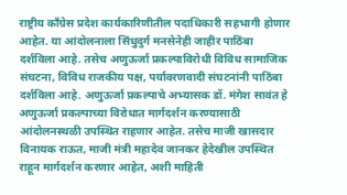राष्ट्रीय काँग्रेस प्रदेश कार्यकारिणीतील पदाधिकारी सहभागी होणार आहेत. या आंदोलनाला सिंधुदुर्ग मनसेनेही जाहीर पाठिंबा दर्शविला आहे. तसेच अणुऊर्जा प्रकल्पाविरोधी विविध सामाजिक संघटना, विविध राजकीय पक्ष, पर्यावरणवादी संघटनांनी पाठिंबा दर्शविला आहे. अणुऊर्जा प्रकल्पाचे अभ्यासक डॉ. मंगेश सावंत हे अणुऊर्जा प्रकल्पाच्या विरोधात मार्गदर्शन करण्यासाठी आंदोलनस्थळी उपस्थित राहणार आहेत. तसेच माजी खासदार विनायक राऊत, माजी मंत्री महादेव जानकर हेदेखील उपस्थित राहून मार्गदर्शन करणार आहेत, अशी माहिती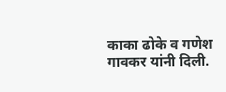काका ढोके व गणेश गावकर यांनी दिली.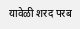यावेळी शरद परब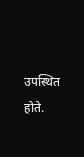उपस्थित होते.